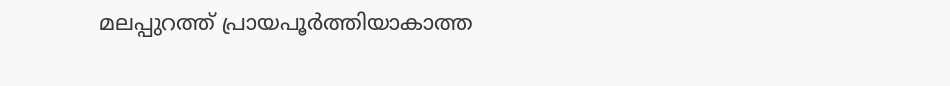മലപ്പുറത്ത് പ്രായപൂര്‍ത്തിയാകാത്ത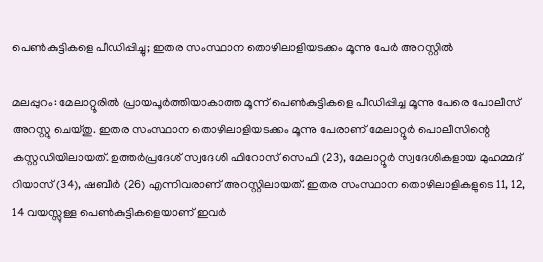പെണ്‍കുട്ടികളെ പീഡിപ്പിച്ചു; ഇതര സംസ്ഥാന തൊഴിലാളിയടക്കം മൂന്നു പേര്‍ അറസ്റ്റില്‍

മലപ്പുറം: മേലാറ്റൂരിൽ പ്രായപൂർത്തിയാകാത്ത മൂന്ന് പെൺകുട്ടികളെ പീഡിപ്പിച്ച മൂന്നു പേരെ പോലീസ് അറസ്റ്റു ചെയ്തു. ഇതര സംസ്ഥാന തൊഴിലാളിയടക്കം മൂന്നു പേരാണ് മേലാറ്റൂർ പൊലീസിന്റെ കസ്റ്റഡിയിലായത്. ഉത്തർപ്രദേശ് സ്വദേശി ഫിറോസ് സെഫി (23), മേലാറ്റൂർ സ്വദേശികളായ മുഹമ്മദ് റിയാസ് (34), ഷബീർ (26) എന്നിവരാണ് അറസ്റ്റിലായത്. ഇതര സംസ്ഥാന തൊഴിലാളികളുടെ 11, 12, 14 വയസ്സുള്ള പെണ്‍കുട്ടികളെയാണ് ഇവര്‍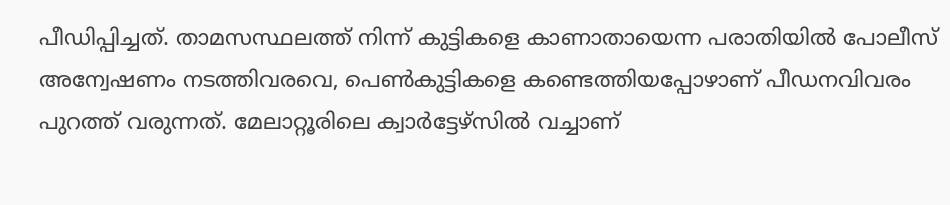പീഡിപ്പിച്ചത്. താമസസ്ഥലത്ത് നിന്ന് കുട്ടികളെ കാണാതായെന്ന പരാതിയില്‍ പോലീസ് അന്വേഷണം നടത്തിവരവെ, പെണ്‍കുട്ടികളെ കണ്ടെത്തിയപ്പോഴാണ് പീഡനവിവരം പുറത്ത് വരുന്നത്. മേലാറ്റൂരിലെ ക്വാര്‍ട്ടേഴ്‌സില്‍ വച്ചാണ്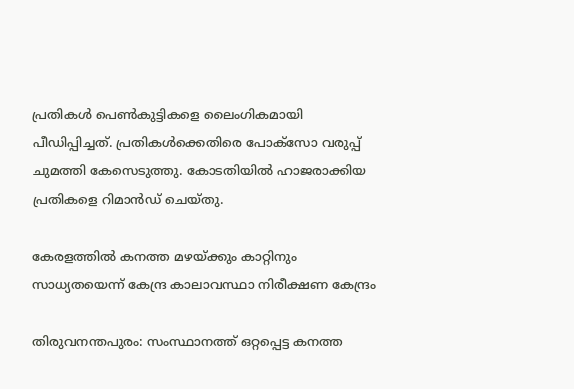പ്രതികള്‍ പെണ്‍കുട്ടികളെ ലൈംഗികമായി പീഡിപ്പിച്ചത്. പ്രതികള്‍ക്കെതിരെ പോക്‌സോ വരുപ്പ് ചുമത്തി കേസെടുത്തു. കോടതിയിൽ ഹാജരാക്കിയ പ്രതികളെ റിമാൻഡ് ചെയ്തു.

കേരളത്തില്‍ കനത്ത മഴയ്ക്കും കാറ്റിനും സാധ്യതയെന്ന് കേന്ദ്ര കാലാവസ്ഥാ നിരീക്ഷണ കേന്ദ്രം

തിരുവനന്തപുരം: സംസ്ഥാനത്ത് ഒറ്റപ്പെട്ട കനത്ത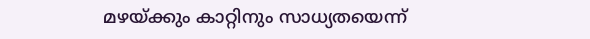മഴയ്ക്കും കാറ്റിനും സാധ്യതയെന്ന്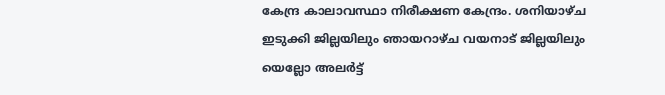കേന്ദ്ര കാലാവസ്ഥാ നിരീക്ഷണ കേന്ദ്രം. ശനിയാഴ്ച ഇടുക്കി ജില്ലയിലും ഞായറാഴ്ച വയനാട് ജില്ലയിലും യെല്ലോ അലർട്ട്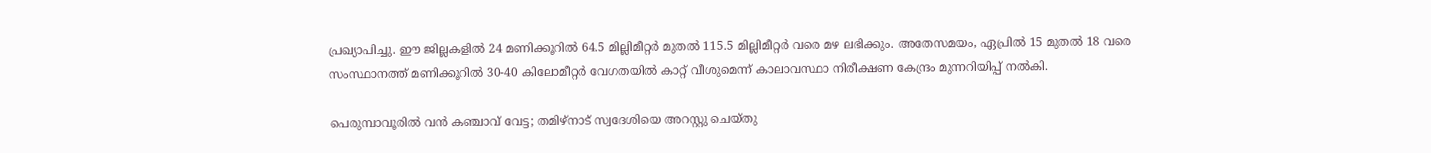പ്രഖ്യാപിച്ചു. ഈ ജില്ലകളിൽ 24 മണിക്കൂറിൽ 64.5 മില്ലിമീറ്റർ മുതൽ 115.5 മില്ലിമീറ്റർ വരെ മഴ ലഭിക്കും. അതേസമയം, ഏപ്രിൽ 15 മുതൽ 18 വരെ സംസ്ഥാനത്ത് മണിക്കൂറിൽ 30-40 കിലോമീറ്റർ വേഗതയിൽ കാറ്റ് വീശുമെന്ന് കാലാവസ്ഥാ നിരീക്ഷണ കേന്ദ്രം മുന്നറിയിപ്പ് നൽകി.

പെരുമ്പാവൂരിൽ വന്‍ കഞ്ചാവ് വേട്ട; തമിഴ്നാട് സ്വദേശിയെ അറസ്റ്റു ചെയ്തു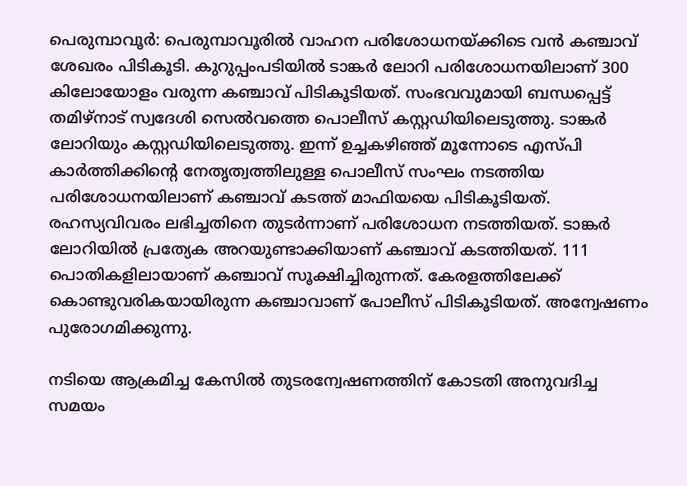പെരുമ്പാവൂർ: പെരുമ്പാവൂരില്‍ വാഹന പരിശോധനയ്ക്കിടെ വന്‍ കഞ്ചാവ് ശേഖരം പിടികൂടി. കുറുപ്പംപടിയിൽ ടാങ്കർ ലോറി പരിശോധനയിലാണ് 300 കിലോയോളം വരുന്ന കഞ്ചാവ് പിടികൂടിയത്. സംഭവവുമായി ബന്ധപ്പെട്ട് തമിഴ്നാട് സ്വദേശി സെൽവത്തെ പൊലീസ് കസ്റ്റഡിയിലെടുത്തു. ടാങ്കർ ലോറിയും കസ്റ്റഡിയിലെടുത്തു. ഇന്ന് ഉച്ചകഴിഞ്ഞ് മൂന്നോടെ എസ്പി കാർത്തിക്കിന്റെ നേതൃത്വത്തിലുള്ള പൊലീസ് സംഘം നടത്തിയ പരിശോധനയിലാണ് കഞ്ചാവ് കടത്ത് മാഫിയയെ പിടികൂടിയത്. രഹസ്യവിവരം ലഭിച്ചതിനെ തുടർന്നാണ് പരിശോധന നടത്തിയത്. ടാങ്കർ ലോറിയിൽ പ്രത്യേക അറയുണ്ടാക്കിയാണ് കഞ്ചാവ് കടത്തിയത്. 111 പൊതികളിലായാണ് കഞ്ചാവ് സൂക്ഷിച്ചിരുന്നത്. കേരളത്തിലേക്ക് കൊണ്ടുവരികയായിരുന്ന കഞ്ചാവാണ് പോലീസ് പിടികൂടിയത്. അന്വേഷണം പുരോഗമിക്കുന്നു.

നടിയെ ആക്രമിച്ച കേസിൽ തുടരന്വേഷണത്തിന് കോടതി അനുവദിച്ച സമയം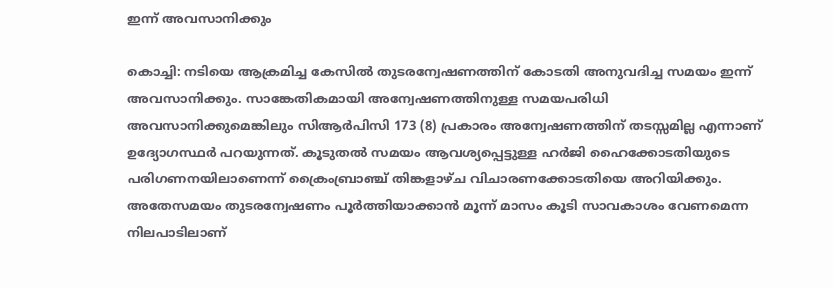ഇന്ന് അവസാനിക്കും

കൊച്ചി: നടിയെ ആക്രമിച്ച കേസിൽ തുടരന്വേഷണത്തിന് കോടതി അനുവദിച്ച സമയം ഇന്ന് അവസാനിക്കും. സാങ്കേതികമായി അന്വേഷണത്തിനുള്ള സമയപരിധി അവസാനിക്കുമെങ്കിലും സിആർപിസി 173 (8) പ്രകാരം അന്വേഷണത്തിന് തടസ്സമില്ല എന്നാണ് ഉദ്യോഗസ്ഥര്‍ പറയുന്നത്. കൂടുതൽ സമയം ആവശ്യപ്പെട്ടുള്ള ഹർജി ഹൈക്കോടതിയുടെ പരിഗണനയിലാണെന്ന് ക്രൈംബ്രാഞ്ച് തിങ്കളാഴ്ച വിചാരണക്കോടതിയെ അറിയിക്കും. അതേസമയം തുടരന്വേഷണം പൂര്‍ത്തിയാക്കാന്‍ മൂന്ന് മാസം കൂടി സാവകാശം വേണമെന്ന നിലപാടിലാണ്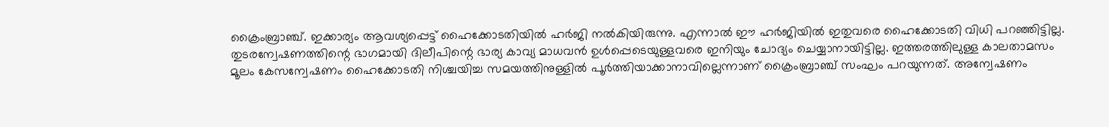ക്രൈംബ്രാഞ്ച്. ഇക്കാര്യം ആവശ്യപ്പെട്ട് ഹൈക്കോടതിയില്‍ ഹര്‍ജി നല്‍കിയിരുന്നു. എന്നാല്‍ ഈ ഹര്‍ജിയില്‍ ഇതുവരെ ഹൈക്കോടതി വിധി പറഞ്ഞിട്ടില്ല. തുടരന്വേഷണത്തിന്റെ ഭാഗമായി ദിലീപിന്റെ ഭാര്യ കാവ്യ മാധവന്‍ ഉള്‍പ്പെടെയുള്ളവരെ ഇനിയും ചോദ്യം ചെയ്യാനായിട്ടില്ല. ഇത്തരത്തിലുള്ള കാലതാമസം മൂലം കേസന്വേഷണം ഹൈക്കോടതി നിശ്ചയിച്ച സമയത്തിനുള്ളില്‍ പൂര്‍ത്തിയാക്കാനാവില്ലെന്നാണ് ക്രൈംബ്രാഞ്ച് സംഘം പറയുന്നത്. അന്വേഷണം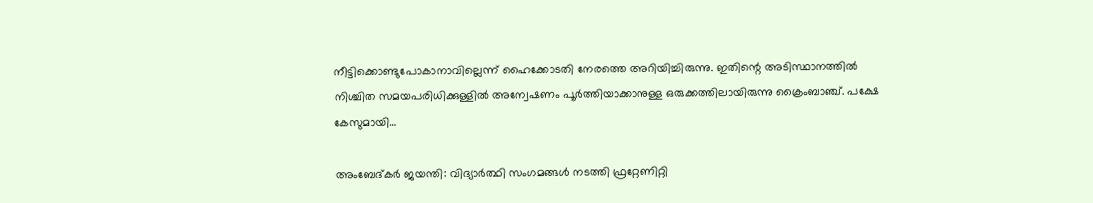നീട്ടിക്കൊണ്ടുപോകാനാവില്ലെന്ന് ഹൈക്കോടതി നേരത്തെ അറിയിച്ചിരുന്നു. ഇതിന്റെ അടിസ്ഥാനത്തില്‍ നിശ്ചിത സമയപരിധിക്കുള്ളില്‍ അന്വേഷണം പൂര്‍ത്തിയാക്കാനുള്ള ഒരുക്കത്തിലായിരുന്നു ക്രൈംബാഞ്ച്. പക്ഷേ കേസുമായി…

അംബേദ്കർ ജയന്തി: വിദ്യാർത്ഥി സംഗമങ്ങൾ നടത്തി ഫ്രറ്റേണിറ്റി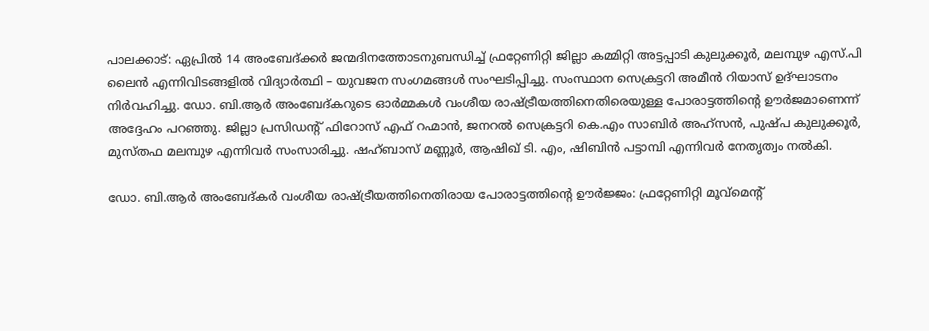പാലക്കാട്: ഏപ്രിൽ 14 അംബേദ്ക്കർ ജന്മദിനത്തോടനുബന്ധിച്ച് ഫ്രറ്റേണിറ്റി ജില്ലാ കമ്മിറ്റി അട്ടപ്പാടി കുലുക്കൂർ, മലമ്പുഴ എസ്.പി ലൈൻ എന്നിവിടങ്ങളിൽ വിദ്യാർത്ഥി – യുവജന സംഗമങ്ങൾ സംഘടിപ്പിച്ചു. സംസ്ഥാന സെക്രട്ടറി അമീൻ റിയാസ് ഉദ്ഘാടനം നിർവഹിച്ചു. ഡോ. ബി.ആർ അംബേദ്കറുടെ ഓർമ്മകൾ വംശീയ രാഷ്ട്രീയത്തിനെതിരെയുള്ള പോരാട്ടത്തിന്റെ ഊർജമാണെന്ന് അദ്ദേഹം പറഞ്ഞു. ജില്ലാ പ്രസിഡന്റ് ഫിറോസ് എഫ് റഹ്മാൻ, ജനറൽ സെക്രട്ടറി കെ.എം സാബിർ അഹ്സൻ, പുഷ്പ കുലുക്കൂർ, മുസ്തഫ മലമ്പുഴ എന്നിവർ സംസാരിച്ചു. ഷഹ്ബാസ് മണ്ണൂർ, ആഷിഖ് ടി. എം, ഷിബിൻ പട്ടാമ്പി എന്നിവർ നേതൃത്വം നൽകി.

ഡോ. ബി.ആർ അംബേദ്കർ വംശീയ രാഷ്ട്രീയത്തിനെതിരായ പോരാട്ടത്തിന്റെ ഊർജ്ജം: ഫ്രറ്റേണിറ്റി മൂവ്മെന്റ്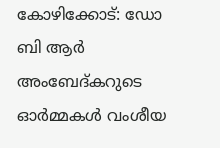കോഴിക്കോട്: ഡോ ബി ആർ അംബേദ്കറുടെ ഓർമ്മകൾ വംശീയ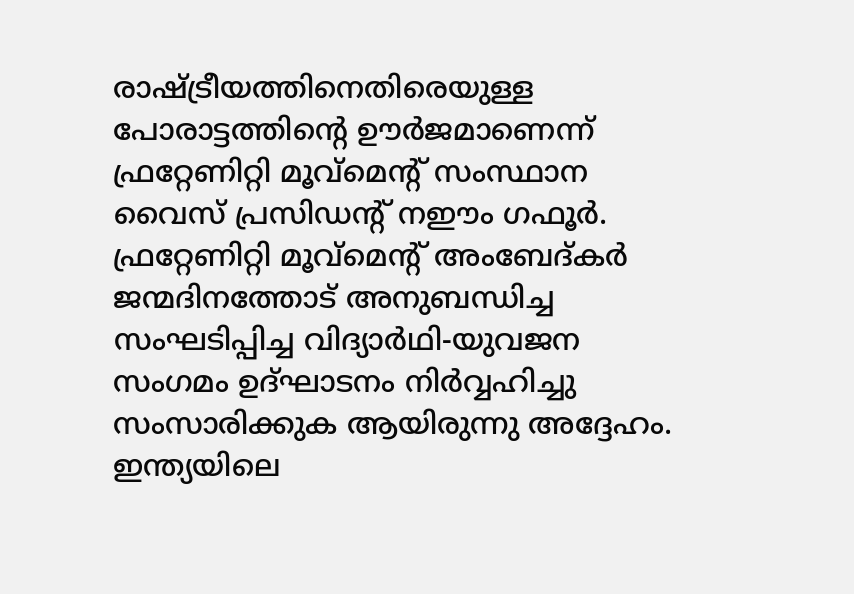രാഷ്ട്രീയത്തിനെതിരെയുള്ള പോരാട്ടത്തിന്റെ ഊർജമാണെന്ന് ഫ്രറ്റേണിറ്റി മൂവ്മെന്റ് സംസ്ഥാന വൈസ് പ്രസിഡന്റ്‌ നഈം ഗഫൂർ. ഫ്രറ്റേണിറ്റി മൂവ്മെന്റ് അംബേദ്കർ ജന്മദിനത്തോട് അനുബന്ധിച്ച സംഘടിപ്പിച്ച വിദ്യാർഥി-യുവജന സംഗമം ഉദ്ഘാടനം നിർവ്വഹിച്ചു സംസാരിക്കുക ആയിരുന്നു അദ്ദേഹം. ഇന്ത്യയിലെ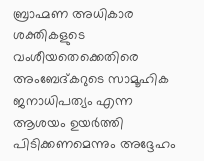ബ്രാഹ്മണ അധികാര ശക്തികളുടെ വംശീയതെക്കെതിരെ അംബേദ്കറുടെ സാമൂഹിക ജനാധിപത്യം എന്ന ആശയം ഉയർത്തി പിടിക്കണമെന്നും അദ്ദേഹം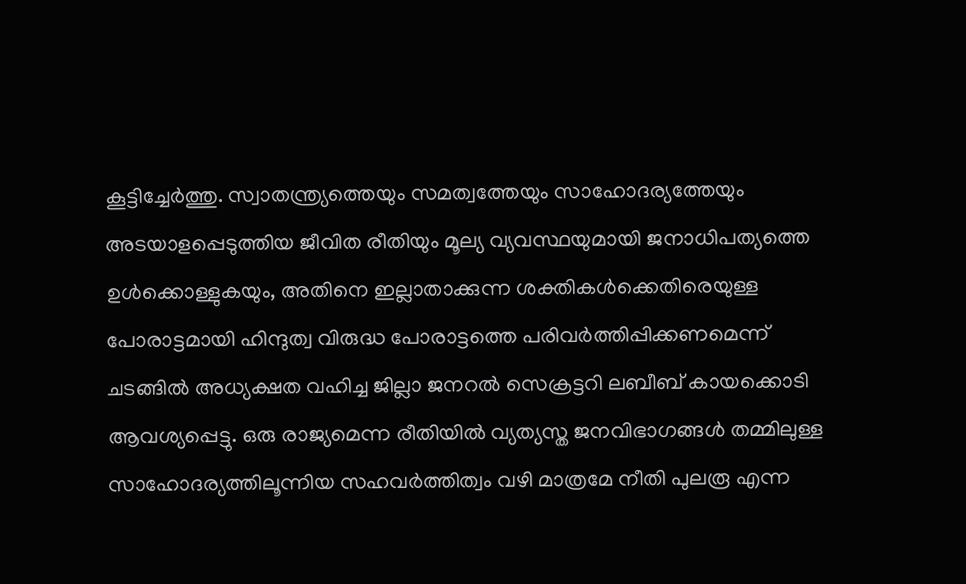കൂട്ടിച്ചേർത്തു. സ്വാതന്ത്ര്യത്തെയും സമത്വത്തേയും സാഹോദര്യത്തേയും അടയാളപ്പെടുത്തിയ ജീവിത രീതിയും മൂല്യ വ്യവസ്ഥയുമായി ജനാധിപത്യത്തെ ഉൾക്കൊള്ളുകയും, അതിനെ ഇല്ലാതാക്കുന്ന ശക്തികൾക്കെതിരെയുള്ള പോരാട്ടമായി ഹിന്ദുത്വ വിരുദ്ധ പോരാട്ടത്തെ പരിവർത്തിപ്പിക്കണമെന്ന് ചടങ്ങിൽ അധ്യക്ഷത വഹിച്ച ജില്ലാ ജനറൽ സെക്രട്ടറി ലബീബ് കായക്കൊടി ആവശ്യപ്പെട്ടു. ഒരു രാജ്യമെന്ന രീതിയിൽ വ്യത്യസ്ത ജനവിഭാഗങ്ങൾ തമ്മിലുള്ള സാഹോദര്യത്തിലൂന്നിയ സഹവർത്തിത്വം വഴി മാത്രമേ നീതി പുലരൂ എന്ന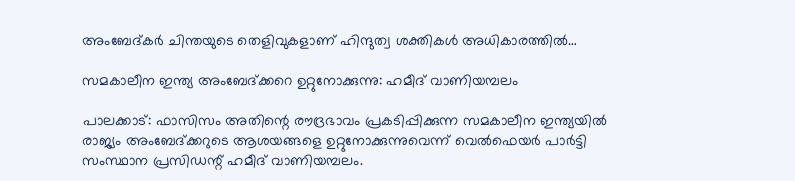അംബേദ്കർ ചിന്തയുടെ തെളിവുകളാണ് ഹിന്ദുത്വ ശക്തികൾ അധികാരത്തിൽ…

സമകാലീന ഇന്ത്യ അംബേദ്ക്കറെ ഉറ്റുനോക്കുന്നു: ഹമീദ് വാണിയമ്പലം

പാലക്കാട്: ഫാസിസം അതിന്റെ രൗദ്രഭാവം പ്രകടിപ്പിക്കുന്ന സമകാലീന ഇന്ത്യയിൽ രാജ്യം അംബേദ്ക്കറുടെ ആശയങ്ങളെ ഉറ്റുനോക്കുന്നുവെന്ന് വെൽഫെയർ പാർട്ടി സംസ്ഥാന പ്രസിഡന്റ് ഹമീദ് വാണിയമ്പലം.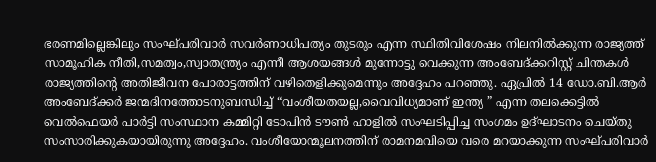ഭരണമില്ലെങ്കിലും സംഘ്പരിവാർ സവർണാധിപത്യം തുടരും എന്ന സ്ഥിതിവിശേഷം നിലനിൽക്കുന്ന രാജ്യത്ത് സാമൂഹിക നീതി,സമത്വം,സ്വാതന്ത്ര്യം എന്നീ ആശയങ്ങൾ മുന്നോട്ടു വെക്കുന്ന അംബേദ്‌ക്കറിസ്റ്റ് ചിന്തകൾ രാജ്യത്തിന്റെ അതിജീവന പോരാട്ടത്തിന് വഴിതെളിക്കുമെന്നും അദ്ദേഹം പറഞ്ഞു. ഏപ്രിൽ 14 ഡോ.ബി.ആർ അംബേദ്ക്കർ ജന്മദിനത്തോടനുബന്ധിച്ച് “വംശീയതയല്ല,വൈവിധ്യമാണ് ഇന്ത്യ ” എന്ന തലക്കെട്ടിൽ വെൽഫെയർ പാർട്ടി സംസ്ഥാന കമ്മിറ്റി ടോപിൻ ടൗൺ ഹാളിൽ സംഘടിപ്പിച്ച സംഗമം ഉദ്ഘാടനം ചെയ്തു സംസാരിക്കുകയായിരുന്നു അദ്ദേഹം. വംശീയോന്മൂലനത്തിന് രാമനമവിയെ വരെ മറയാക്കുന്ന സംഘ്പരിവാർ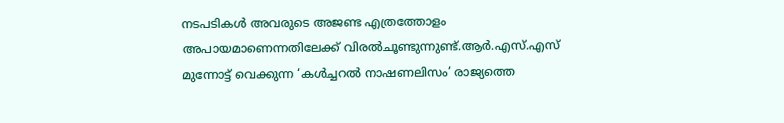നടപടികൾ അവരുടെ അജണ്ട എത്രത്തോളം അപായമാണെന്നതിലേക്ക് വിരൽചൂണ്ടുന്നുണ്ട്.ആർ.എസ്.എസ് മുന്നോട്ട് വെക്കുന്ന ‘കൾച്ചറൽ നാഷണലിസം’ രാജ്യത്തെ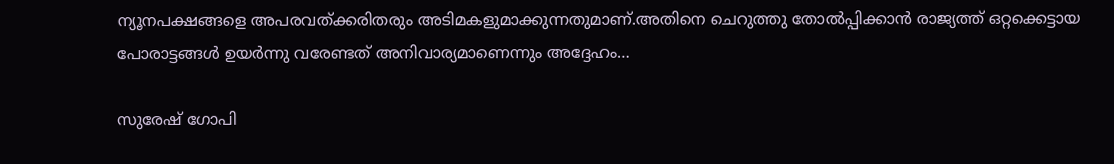ന്യൂനപക്ഷങ്ങളെ അപരവത്ക്കരിതരും അടിമകളുമാക്കുന്നതുമാണ്.അതിനെ ചെറുത്തു തോൽപ്പിക്കാൻ രാജ്യത്ത് ഒറ്റക്കെട്ടായ പോരാട്ടങ്ങൾ ഉയർന്നു വരേണ്ടത് അനിവാര്യമാണെന്നും അദ്ദേഹം…

സുരേഷ് ഗോപി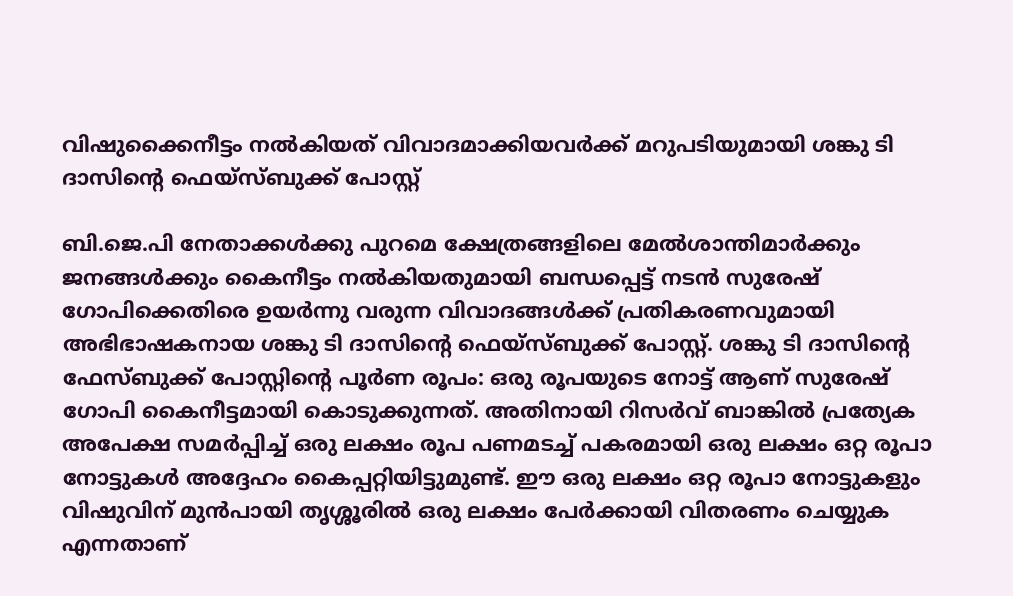വിഷുക്കൈനീട്ടം നല്‍കിയത് വിവാദമാക്കിയവര്‍ക്ക് മറുപടിയുമായി ശങ്കു ടി ദാസിന്റെ ഫെയ്സ്ബുക്ക് പോസ്റ്റ്

ബി.ജെ.പി നേതാക്കൾക്കു പുറമെ ക്ഷേത്രങ്ങളിലെ മേല്‍ശാന്തിമാര്‍ക്കും ജനങ്ങള്‍ക്കും കൈനീട്ടം നല്‍കിയതുമായി ബന്ധപ്പെട്ട് നടന്‍ സുരേഷ് ഗോപിക്കെതിരെ ഉയര്‍ന്നു വരുന്ന വിവാദങ്ങള്‍ക്ക് പ്രതികരണവുമായി അഭിഭാഷകനായ ശങ്കു ടി ദാസിന്റെ ഫെയ്സ്ബുക്ക് പോസ്റ്റ്. ശങ്കു ടി ദാസിന്റെ ഫേസ്ബുക്ക് പോസ്റ്റിന്റെ പൂർണ രൂപം: ഒരു രൂപയുടെ നോട്ട് ആണ് സുരേഷ് ഗോപി കൈനീട്ടമായി കൊടുക്കുന്നത്. അതിനായി റിസർവ് ബാങ്കിൽ പ്രത്യേക അപേക്ഷ സമർപ്പിച്ച് ഒരു ലക്ഷം രൂപ പണമടച്ച് പകരമായി ഒരു ലക്ഷം ഒറ്റ രൂപാ നോട്ടുകൾ അദ്ദേഹം കൈപ്പറ്റിയിട്ടുമുണ്ട്. ഈ ഒരു ലക്ഷം ഒറ്റ രൂപാ നോട്ടുകളും വിഷുവിന് മുൻപായി തൃശ്ശൂരിൽ ഒരു ലക്ഷം പേർക്കായി വിതരണം ചെയ്യുക എന്നതാണ്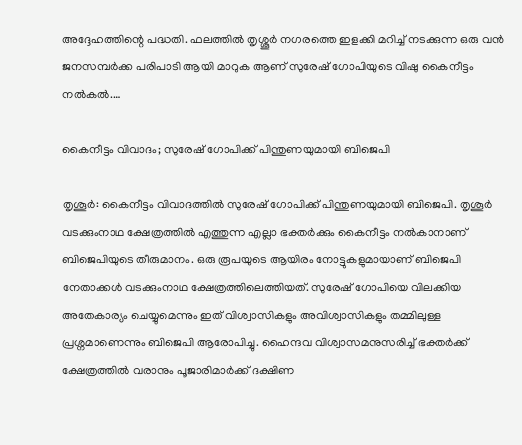അദ്ദേഹത്തിന്റെ പദ്ധതി. ഫലത്തിൽ തൃശ്ശൂർ നഗരത്തെ ഇളക്കി മറിച്ച് നടക്കുന്ന ഒരു വൻ ജനസമ്പർക്ക പരിപാടി ആയി മാറുക ആണ് സുരേഷ് ഗോപിയുടെ വിഷു കൈനീട്ടം നൽകൽ.…

കൈനീട്ടം വിവാദം; സുരേഷ് ഗോപിക്ക് പിന്തുണയുമായി ബിജെപി

തൃശൂര്‍: കൈനീട്ടം വിവാദത്തില്‍ സുരേഷ് ഗോപിക്ക് പിന്തുണയുമായി ബിജെപി. തൃശൂര്‍ വടക്കുംനാഥ ക്ഷേത്രത്തില്‍ എത്തുന്ന എല്ലാ ഭക്തര്‍ക്കും കൈനീട്ടം നല്‍കാനാണ് ബിജെപിയുടെ തീരുമാനം. ഒരു രൂപയുടെ ആയിരം നോട്ടുകളുമായാണ് ബിജെപി നേതാക്കള്‍ വടക്കുംനാഥ ക്ഷേത്രത്തിലെത്തിയത്. സുരേഷ് ഗോപിയെ വിലക്കിയ അതേകാര്യം ചെയ്യുമെന്നും ഇത് വിശ്വാസികളും അവിശ്വാസികളും തമ്മിലുള്ള പ്രശ്നമാണെന്നും ബിജെപി ആരോപിച്ചു. ഹൈന്ദവ വിശ്വാസമനുസരിച്ച് ഭക്തര്‍ക്ക് ക്ഷേത്രത്തില്‍ വരാനും പൂജാരിമാര്‍ക്ക് ദക്ഷിണ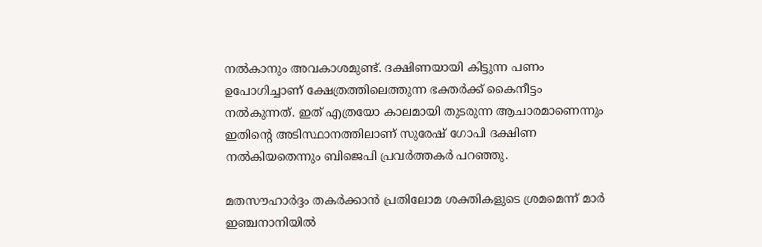നല്‍കാനും അവകാശമുണ്ട്. ദക്ഷിണയായി കിട്ടുന്ന പണം ഉപോഗിച്ചാണ് ക്ഷേത്രത്തിലെത്തുന്ന ഭക്തര്‍ക്ക് കൈനീട്ടം നല്‍കുന്നത്. ഇത് എത്രയോ കാലമായി തുടരുന്ന ആചാരമാണെന്നും ഇതിന്റെ അടിസ്ഥാനത്തിലാണ് സുരേഷ് ഗോപി ദക്ഷിണ നല്‍കിയതെന്നും ബിജെപി പ്രവര്‍ത്തകര്‍ പറഞ്ഞു.

മതസൗഹാര്‍ദ്ദം തകര്‍ക്കാന്‍ പ്രതിലോമ ശക്തികളുടെ ശ്രമമെന്ന് മാര്‍ ഇഞ്ചനാനിയില്‍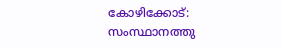കോഴിക്കോട്: സംസ്ഥാനത്തു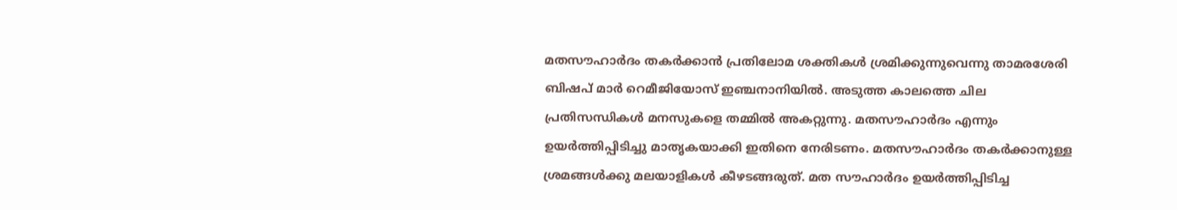മതസൗഹാര്‍ദം തകര്‍ക്കാന്‍ പ്രതിലോമ ശക്തികള്‍ ശ്രമിക്കുന്നുവെന്നു താമരശേരി ബിഷപ് മാര്‍ റെമീജിയോസ് ഇഞ്ചനാനിയില്‍. അടുത്ത കാലത്തെ ചില പ്രതിസന്ധികള്‍ മനസുകളെ തമ്മില്‍ അകറ്റുന്നു. മതസൗഹാര്‍ദം എന്നും ഉയര്‍ത്തിപ്പിടിച്ചു മാതൃകയാക്കി ഇതിനെ നേരിടണം. മതസൗഹാര്‍ദം തകര്‍ക്കാനുള്ള ശ്രമങ്ങള്‍ക്കു മലയാളികള്‍ കീഴടങ്ങരുത്. മത സൗഹാര്‍ദം ഉയര്‍ത്തിപ്പിടിച്ച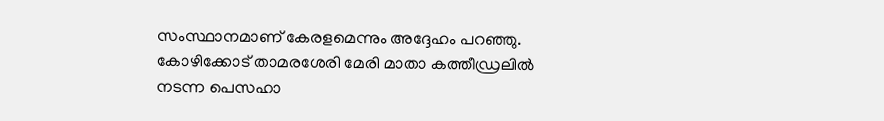സംസ്ഥാനമാണ് കേരളമെന്നും അദ്ദേഹം പറഞ്ഞു. കോഴിക്കോട് താമരശേരി മേരി മാതാ കത്തീഡ്രലില്‍ നടന്ന പെസഹാ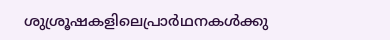ശുശ്രൂഷകളിലെപ്രാര്‍ഥനകള്‍ക്കു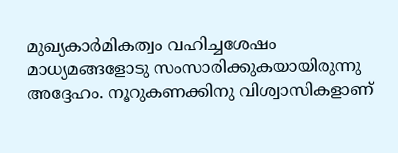മുഖ്യകാര്‍മികത്വം വഹിച്ചശേഷം മാധ്യമങ്ങളോടു സംസാരിക്കുകയായിരുന്നു അദ്ദേഹം. നൂറുകണക്കിനു വിശ്വാസികളാണ്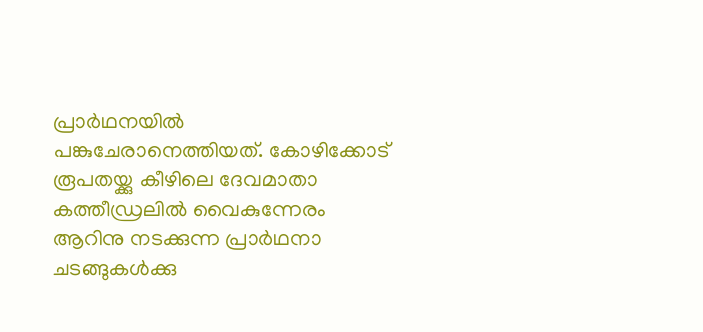പ്രാര്‍ഥനയില്‍ പങ്കുചേരാനെത്തിയത്. കോഴിക്കോട് രൂപതയ്ക്കു കീഴിലെ ദേവമാതാ കത്തീഡ്രലില്‍ വൈകുന്നേരം ആറിനു നടക്കുന്ന പ്രാര്‍ഥനാ ചടങ്ങുകള്‍ക്കു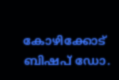കോഴിക്കോട് ബിഷപ് ഡോ.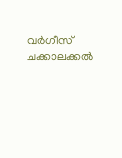വര്‍ഗീസ് ചക്കാലക്കല്‍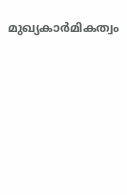മുഖ്യകാര്‍മികത്വം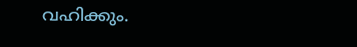വഹിക്കും.